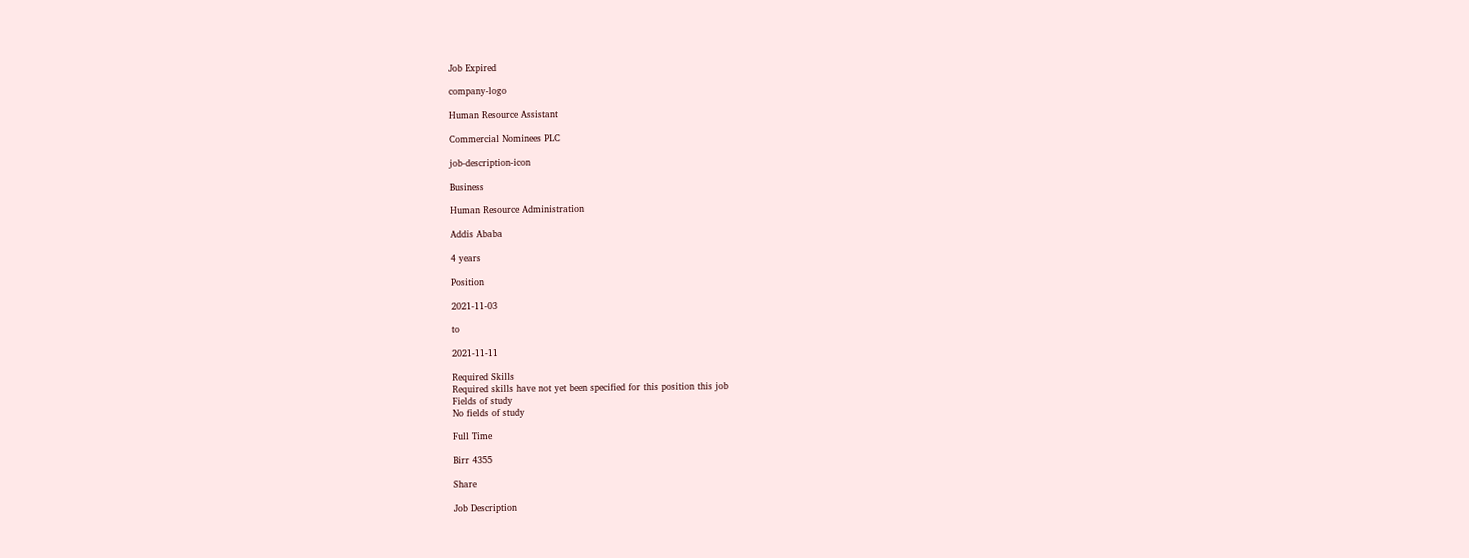Job Expired

company-logo

Human Resource Assistant

Commercial Nominees PLC

job-description-icon

Business

Human Resource Administration

Addis Ababa

4 years

Position

2021-11-03

to

2021-11-11

Required Skills
Required skills have not yet been specified for this position this job
Fields of study
No fields of study

Full Time

Birr 4355

Share

Job Description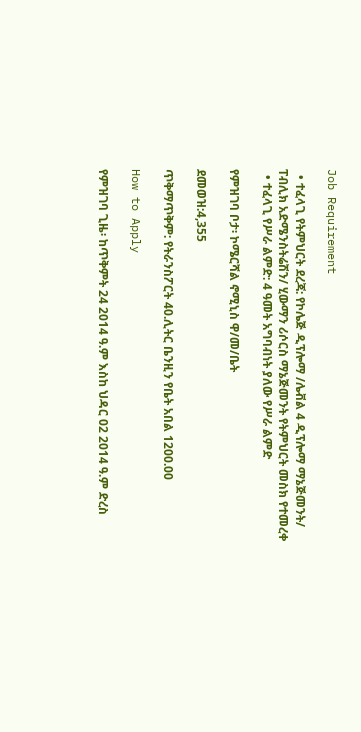Job Requirement

  • ተፈላጊ የትምህርት ደረጃ: የኮሌጅ ዲፕሎማ /ሌቭል 4 ዲፕሎማ ማኔጅመንት/ ፐብሊክ አድሜንስትሬሽን/ ሂውማን ሪሶርስ ማኔጅመንት የትምህርት መስክ የተመረቀ
  • ተፈላጊ የሥራ ልምድ: 4 ዓመት አግባብነት ያለው የሥራ ልምድ

የምዝገባ ቦታ፡ ኮሜርሻል ኖሚኒስ ዋ/መ/ቤት

ደመወዝ:4,355

ጥቅማጥቅም: የትራንስፖርት 40.ሊትር ቤንዚን የቤት አበል 1200.00

How to Apply

የምዝገባ ጊዜ፡ ከጥቅምት 24 2014 ዓ.ም እስከ ህዳር 02 2014 ዓ.ም ድረስ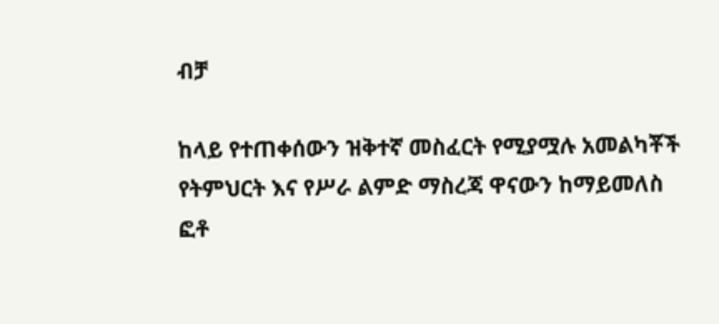ብቻ

ከላይ የተጠቀሰውን ዝቅተኛ መስፈርት የሚያሟሉ አመልካቾች የትምህርት እና የሥራ ልምድ ማስረጃ ዋናውን ከማይመለስ ፎቶ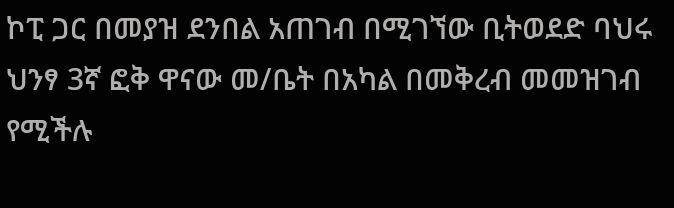ኮፒ ጋር በመያዝ ደንበል አጠገብ በሚገኘው ቢትወደድ ባህሩ ህንፃ 3ኛ ፎቅ ዋናው መ/ቤት በአካል በመቅረብ መመዝገብ የሚችሉ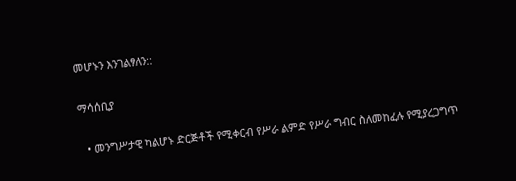መሆኑን እንገልፃለን::

ማሳሰቢያ

  • መንግሥታዊ ካልሆኑ ድርጅቶች የሚቀርብ የሥራ ልምድ የሥራ ግብር ስለመከፈሉ የሚያረጋግጥ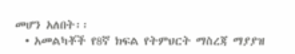መሆን አለበት፡፡
  • አመልካቾች የ8ኛ ክፍል የትምህርት ማስረጃ ማያያዝ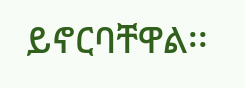ይኖርባቸዋል፡፡